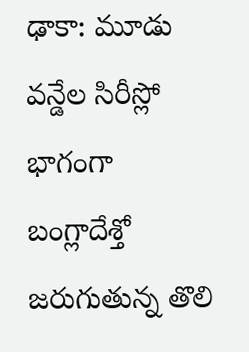ఢాకా: మూడు వన్డేల సిరీస్లో భాగంగా బంగ్లాదేశ్తో జరుగుతున్న తొలి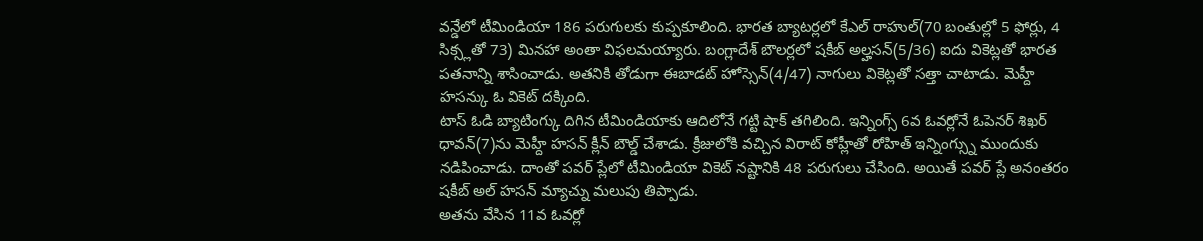వన్డేలో టీమిండియా 186 పరుగులకు కుప్పకూలింది. భారత బ్యాటర్లలో కేఎల్ రాహుల్(70 బంతుల్లో 5 ఫోర్లు, 4 సిక్స్లతో 73) మినహా అంతా విఫలమయ్యారు. బంగ్లాదేశ్ బౌలర్లలో షకీబ్ అల్హసన్(5/36) ఐదు వికెట్లతో భారత పతనాన్ని శాసించాడు. అతనికి తోడుగా ఈబాడట్ హోస్సెన్(4/47) నాగులు వికెట్లతో సత్తా చాటాడు. మెహ్దీ హసన్కు ఓ వికెట్ దక్కింది.
టాస్ ఓడి బ్యాటింగ్కు దిగిన టీమిండియాకు ఆదిలోనే గట్టి షాక్ తగిలింది. ఇన్నింగ్స్ 6వ ఓవర్లోనే ఓపెనర్ శిఖర్ ధావన్(7)ను మెహ్దీ హసన్ క్లీన్ బౌల్డ్ చేశాడు. క్రీజులోకి వచ్చిన విరాట్ కోహ్లీతో రోహిత్ ఇన్నింగ్స్ను ముందుకు నడిపించాడు. దాంతో పవర్ ప్లేలో టీమిండియా వికెట్ నష్టానికి 48 పరుగులు చేసింది. అయితే పవర్ ప్లే అనంతరం షకీబ్ అల్ హసన్ మ్యాచ్ను మలుపు తిప్పాడు.
అతను వేసిన 11వ ఓవర్లో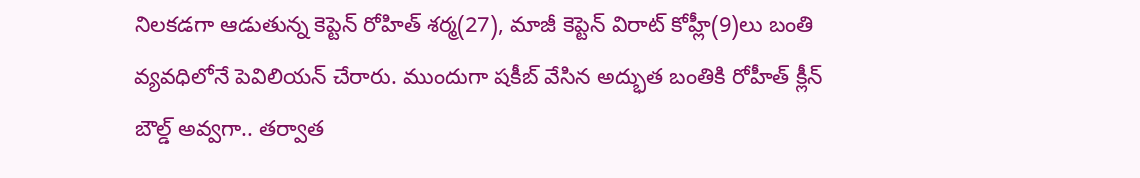నిలకడగా ఆడుతున్న కెప్టెన్ రోహిత్ శర్మ(27), మాజీ కెప్టెన్ విరాట్ కోహ్లీ(9)లు బంతి వ్యవధిలోనే పెవిలియన్ చేరారు. ముందుగా షకీబ్ వేసిన అద్భుత బంతికి రోహీత్ క్లీన్ బౌల్డ్ అవ్వగా.. తర్వాత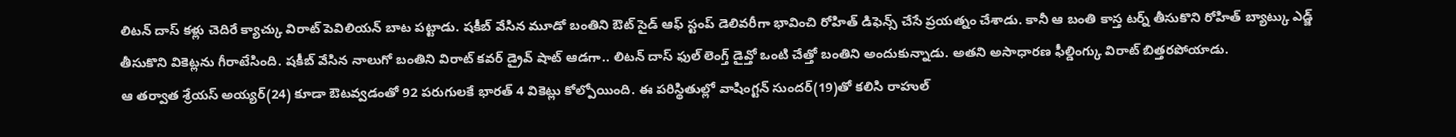లిటన్ దాస్ కళ్లు చెదిరే క్యాచ్కు విరాట్ పెవిలియన్ బాట పట్టాడు. షకీబ్ వేసిన మూడో బంతిని ఔట్ సైడ్ ఆఫ్ స్టంప్ డెలివరీగా భావించి రోహిత్ డిఫెన్స్ చేసే ప్రయత్నం చేశాడు. కానీ ఆ బంతి కాస్త టర్న్ తీసుకొని రోహిత్ బ్యాట్కు ఎడ్జ్ తీసుకొని వికెట్లను గీరాటేసింది. షకీబ్ వేసిన నాలుగో బంతిని విరాట్ కవర్ డ్రైవ్ షాట్ ఆడగా.. లిటన్ దాస్ ఫుల్ లెంగ్త్ డైవ్తో ఒంటి చేత్తో బంతిని అందుకున్నాడు. అతని అసాధారణ ఫీల్డింగ్కు విరాట్ బిత్తరపోయాడు.
ఆ తర్వాత శ్రేయస్ అయ్యర్(24) కూడా ఔటవ్వడంతో 92 పరుగులకే భారత్ 4 వికెట్లు కోల్పోయింది. ఈ పరిస్థితుల్లో వాషింగ్టన్ సుందర్(19)తో కలిసి రాహుల్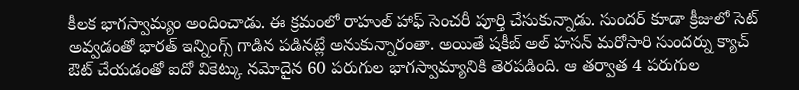కీలక భాగస్వామ్యం అందించాడు. ఈ క్రమంలో రాహుల్ హాఫ్ సెంచరీ పూర్తి చేసుకున్నాడు. సుందర్ కూడా క్రీజులో సెట్ అవ్వడంతో భారత్ ఇన్నింగ్స్ గాడిన పడినట్లే అనుకున్నారంతా. అయితే షకీబ్ అల్ హసన్ మరోసారి సుందర్ను క్యాచ్ ఔట్ చేయడంతో ఐదో వికెట్కు నమోదైన 60 పరుగుల భాగస్వామ్యానికి తెరపడింది. ఆ తర్వాత 4 పరుగుల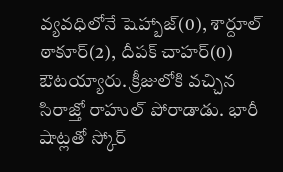వ్యవధిలోనే షెహ్బాజ్(0), శార్దూల్ ఠాకూర్(2), దీపక్ చాహర్(0) ఔటయ్యారు. క్రీజులోకి వచ్చిన సిరాజ్తో రాహుల్ పోరాడాడు. భారీ షాట్లతో స్కోర్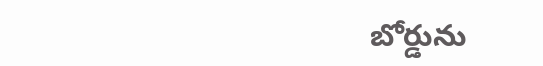బోర్డును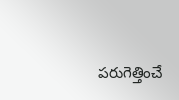పరుగెత్తించే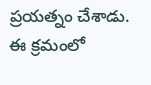ప్రయత్నం చేశాడు. ఈ క్రమంలో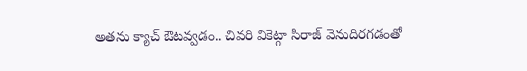అతను క్యాచ్ ఔటవ్వడం.. చివరి వికెట్గా సిరాజ్ వెనుదిరగడంతో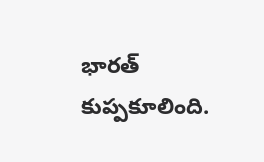భారత్ కుప్పకూలింది.